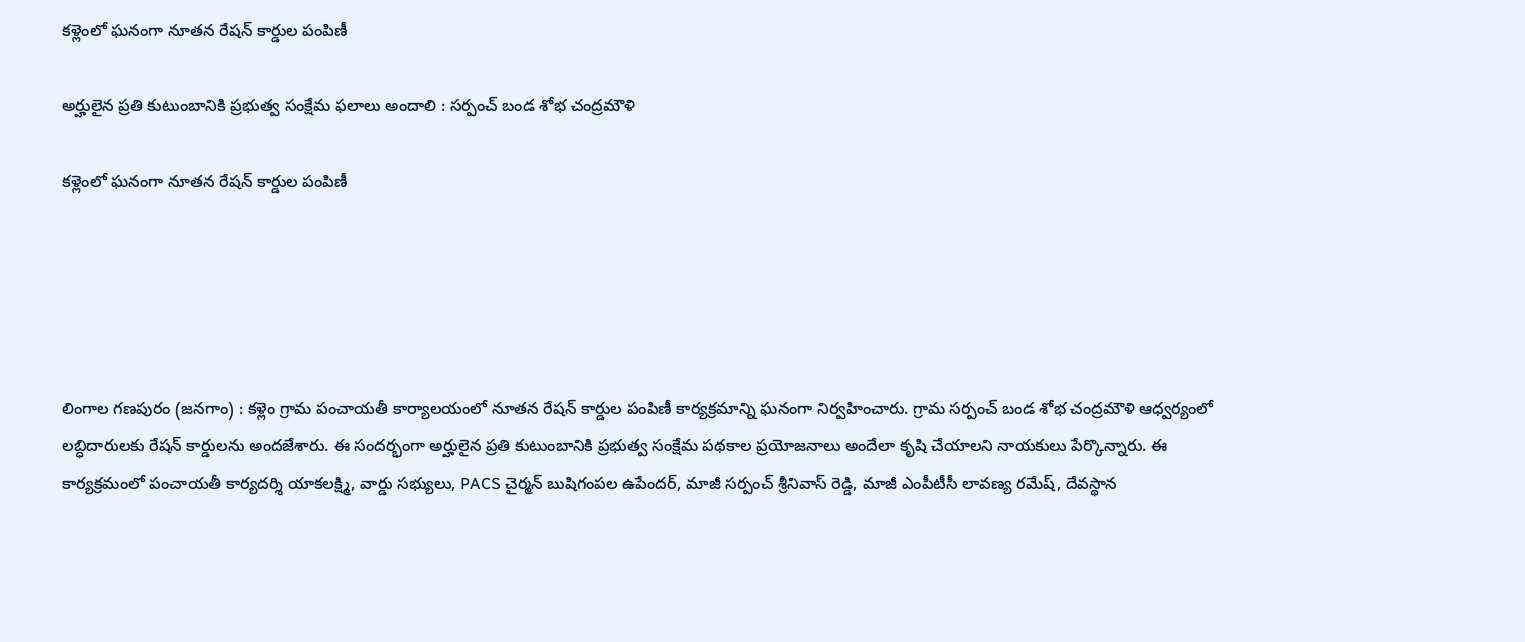కళ్లెంలో ఘనంగా నూతన రేషన్ కార్డుల పంపిణీ

అర్హులైన ప్రతి కుటుంబానికి ప్రభుత్వ సంక్షేమ ఫలాలు అందాలి : సర్పంచ్ బండ శోభ చంద్రమౌళి

కళ్లెంలో ఘనంగా నూతన రేషన్ కార్డుల పంపిణీ





లింగాల గణపురం (జనగాం) : కళ్లెం గ్రామ పంచాయతీ కార్యాలయంలో నూతన రేషన్ కార్డుల పంపిణీ కార్యక్రమాన్ని ఘనంగా నిర్వహించారు. గ్రామ సర్పంచ్ బండ శోభ చంద్రమౌళి ఆధ్వర్యంలో లబ్ధిదారులకు రేషన్ కార్డులను అందజేశారు. ఈ సందర్భంగా అర్హులైన ప్రతి కుటుంబానికి ప్రభుత్వ సంక్షేమ పథకాల ప్రయోజనాలు అందేలా కృషి చేయాలని నాయకులు పేర్కొన్నారు. ఈ కార్యక్రమంలో పంచాయతీ కార్యదర్శి యాకలక్ష్మి, వార్డు సభ్యులు, PACS చైర్మన్ బుషిగంపల ఉపేందర్, మాజీ సర్పంచ్ శ్రీనివాస్ రెడ్డి, మాజీ ఎంపీటీసీ లావణ్య రమేష్, దేవస్థాన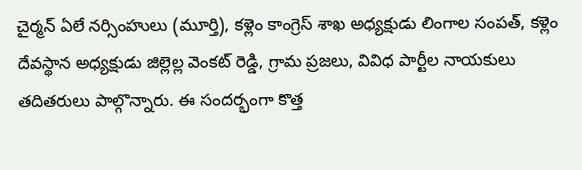చైర్మన్ ఏలే నర్సింహులు (మూర్తి), కళ్లెం కాంగ్రెస్ శాఖ అధ్యక్షుడు లింగాల సంపత్, కళ్లెం దేవస్థాన అధ్యక్షుడు జిల్లెల్ల వెంకట్ రెడ్డి, గ్రామ ప్రజలు, వివిధ పార్టీల నాయకులు తదితరులు పాల్గొన్నారు. ఈ సందర్భంగా కొత్త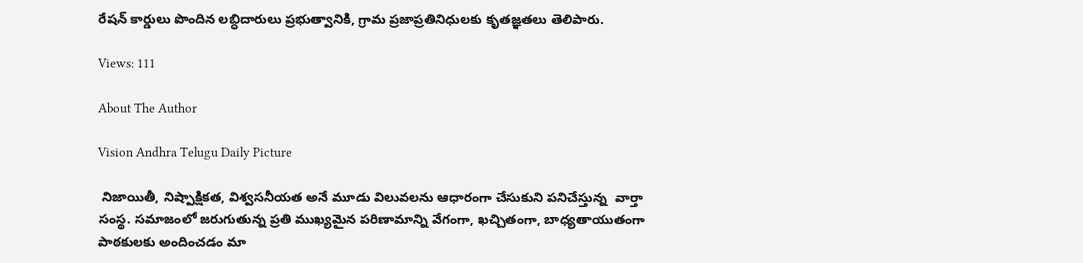రేషన్ కార్డులు పొందిన లబ్ధిదారులు ప్రభుత్వానికి, గ్రామ ప్రజాప్రతినిధులకు కృతజ్ఞతలు తెలిపారు.

Views: 111

About The Author

Vision Andhra Telugu Daily Picture

 నిజాయితీ, నిష్పాక్షికత, విశ్వసనీయత అనే మూడు విలువలను ఆధారంగా చేసుకుని పనిచేస్తున్న  వార్తా సంస్థ. సమాజంలో జరుగుతున్న ప్రతి ముఖ్యమైన పరిణామాన్ని వేగంగా, ఖచ్చితంగా, బాధ్యతాయుతంగా పాఠకులకు అందించడం మా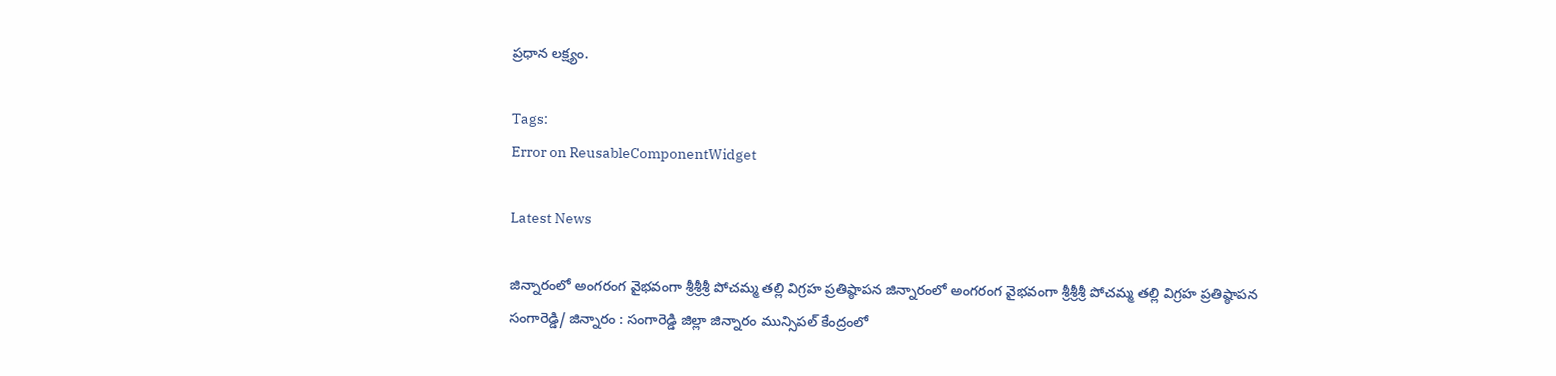ప్రధాన లక్ష్యం.

Tags:
Error on ReusableComponentWidget

Latest News

జిన్నారంలో అంగరంగ వైభవంగా శ్రీశ్రీశ్రీ పోచమ్మ తల్లి విగ్రహ ప్రతిష్ఠాపన జిన్నారంలో అంగరంగ వైభవంగా శ్రీశ్రీశ్రీ పోచమ్మ తల్లి విగ్రహ ప్రతిష్ఠాపన
సంగారెడ్డి/ జిన్నారం : సంగారెడ్డి జిల్లా జిన్నారం మున్సిపల్ కేంద్రంలో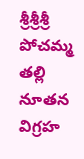శ్రీశ్రీశ్రీ పోచమ్మ తల్లి నూతన విగ్రహ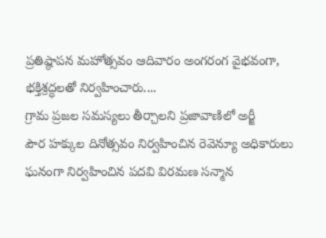ప్రతిష్ఠాపన మహోత్సవం ఆదివారం అంగరంగ వైభవంగా, భక్తిశ్రద్ధలతో నిర్వహించారు....
గ్రామ ప్రజల సమస్యలు తీర్చాలని ప్రజావాణిలో అర్జీ
పౌర హక్కుల దినోత్సవం నిర్వహించిన రెవెన్యూ అధికారులు
ఘనంగా నిర్వహించిన పదవి విరమణ సన్మాన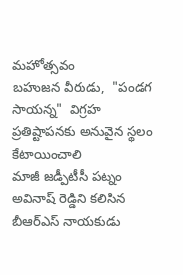మహోత్సవం
బహుజన వీరుడు,  "పండగ సాయన్న"  విగ్రహ ప్రతిష్టాపనకు అనువైన స్థలం కేటాయించాలి
మాజీ జడ్పీటీసీ పట్నం అవినాష్ రెడ్డిని కలిసిన బీఆర్ఎస్ నాయకుడు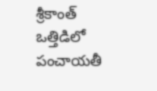శ్రీకాంత్
ఒత్తిడిలో పంచాయతీ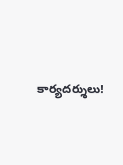కార్యదర్శులు!